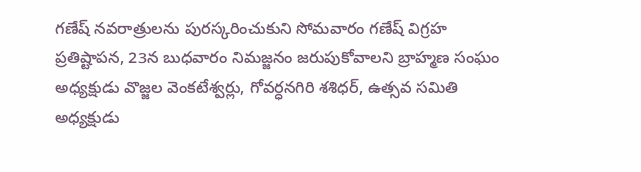గణేష్ నవరాత్రులను పురస్కరించుకుని సోమవారం గణేష్ విగ్రహ ప్రతిష్టాపన, 23న బుధవారం నిమజ్జనం జరుపుకోవాలని బ్రాహ్మణ సంఘం అధ్యక్షుడు వొజ్జల వెంకటేశ్వర్లు, గోవర్ధనగిరి శశిధర్, ఉత్సవ సమితి అధ్యక్షుడు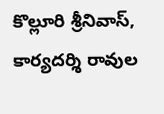కొల్లూరి శ్రీనివాస్, కార్యదర్శి రావుల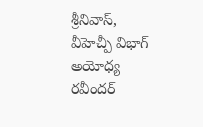శ్రీనివాస్, వీహెచ్పీ విభాగ్ అయోధ్య రవీందర్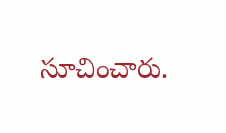సూచించారు.